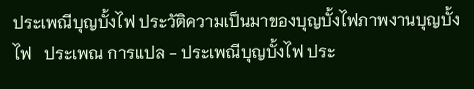ประเพณีบุญบั้งไฟ ประวัติความเป็นมาของบุญบั้งไฟภาพงานบุญบั้งไฟ   ประเพณ การแปล - ประเพณีบุญบั้งไฟ ประ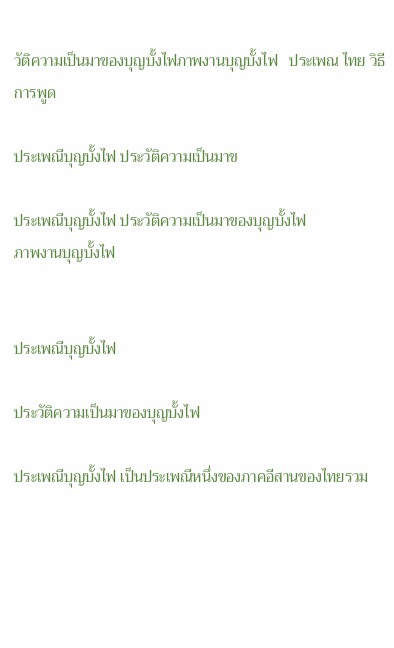วัติความเป็นมาของบุญบั้งไฟภาพงานบุญบั้งไฟ   ประเพณ ไทย วิธีการพูด

ประเพณีบุญบั้งไฟ ประวัติความเป็นมาข

ประเพณีบุญบั้งไฟ ประวัติความเป็นมาของบุญบั้งไฟ
ภาพงานบุญบั้งไฟ


ประเพณีบุญบั้งไฟ

ประวัติความเป็นมาของบุญบั้งไฟ

ประเพณีบุญบั้งไฟ เป็นประเพณีหนึ่งของภาคอีสานของไทยรวม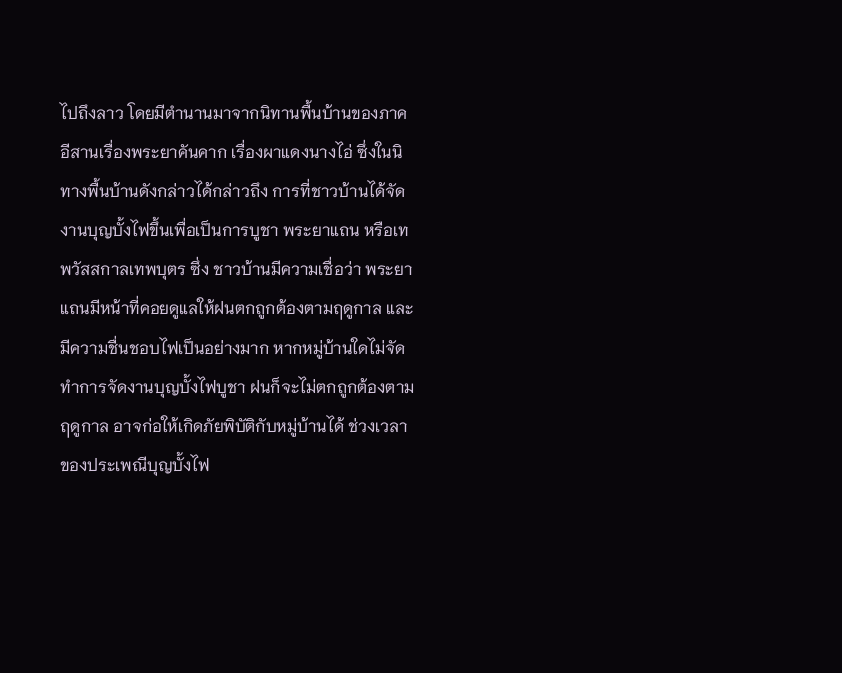ไปถึงลาว โดยมีตำนานมาจากนิทานพื้นบ้านของภาคอีสานเรื่องพระยาคันคาก เรื่องผาแดงนางไอ่ ซึ่งในนิทางพื้นบ้านดังกล่าวได้กล่าวถึง การที่ชาวบ้านได้จัดงานบุญบั้งไฟขึ้นเพื่อเป็นการบูชา พระยาแถน หรือเทพวัสสกาลเทพบุตร ซึ่ง ชาวบ้านมีความเชื่อว่า พระยาแถนมีหน้าที่คอยดูแลให้ฝนตกถูกต้องตามฤดูกาล และมีความชื่นชอบไฟเป็นอย่างมาก หากหมู่บ้านใดไม่จัดทำการจัดงานบุญบั้งไฟบูชา ฝนก็จะไม่ตกถูกต้องตามฤดูกาล อาจก่อให้เกิดภัยพิบัติกับหมู่บ้านได้ ช่วงเวลาของประเพณีบุญบั้งไฟ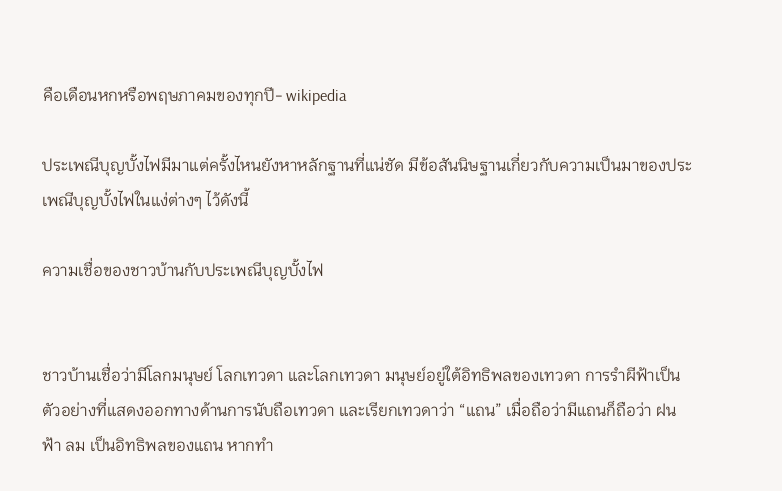คือเดือนหกหรือพฤษภาคมของทุกปี- wikipedia

ประเพณีบุญบั้งไฟมีมาแต่ครั้งไหนยังหาหลักฐานที่แน่ชัด มีข้อสันนิษฐานเกี่ยวกับความเป็นมาของประเพณีบุญบั้งไฟในแง่ต่างๆ ไว้ดังนี้

ความเชื่อของชาวบ้านกับประเพณีบุญบั้งไฟ


ชาวบ้านเชื่อว่ามีโลกมนุษย์ โลกเทวดา และโลกเทวดา มนุษย์อยู่ใต้อิทธิพลของเทวดา การรำผีฟ้าเป็นตัวอย่างที่แสดงออกทางด้านการนับถือเทวดา และเรียกเทวดาว่า “แถน” เมื่อถือว่ามีแถนก็ถือว่า ฝน ฟ้า ลม เป็นอิทธิพลของแถน หากทำ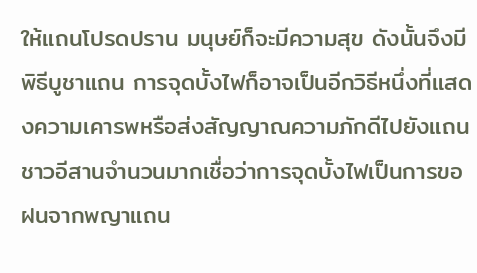ให้แถนโปรดปราน มนุษย์ก็จะมีความสุข ดังนั้นจึงมีพิธีบูชาแถน การจุดบั้งไฟก็อาจเป็นอีกวิธีหนึ่งที่แสดงความเคารพหรือส่งสัญญาณความภักดีไปยังแถน ชาวอีสานจำนวนมากเชื่อว่าการจุดบั้งไฟเป็นการขอฝนจากพญาแถน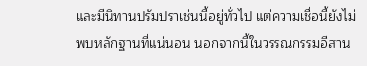และมีนิทานปรัมปราเช่นนี้อยู่ทั่วไป แต่ความเชื่อนี้ยังไม่พบหลักฐานที่แน่นอน นอกจากนี้ในวรรณกรรมอีสาน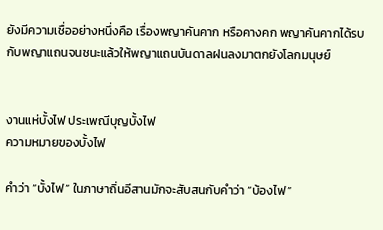ยังมีความเชื่ออย่างหนึ่งคือ เรื่องพญาคันคาก หรือคางคก พญาคันคากได้รบกับพญาแถนจนชนะแล้วให้พญาแถนบันดาลฝนลงมาตกยังโลกมนุษย์


งานแห่บั้งไฟ ประเพณีบุญบั้งไฟ
ความหมายของบั้งไฟ

คำว่า “บั้งไฟ” ในภาษาถิ่นอีสานมักจะสับสนกับคำว่า “บ้องไฟ”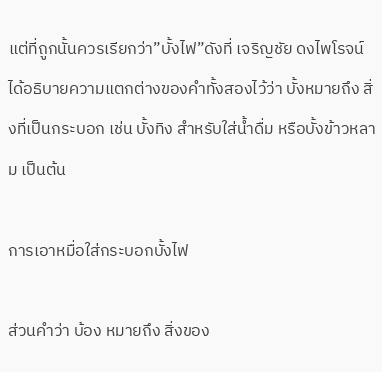แต่ที่ถูกนั้นควรเรียกว่า”บั้งไฟ”ดังที่ เจริญชัย ดงไพโรจน์ ได้อธิบายความแตกต่างของคำทั้งสองไว้ว่า บั้งหมายถึง สิ่งที่เป็นกระบอก เช่น บั้งทิง สำหรับใส่น้ำดื่ม หรือบั้งข้าวหลาม เป็นต้น

การเอาหมื่อใส่กระบอกบั้งไฟ

ส่วนคำว่า บ้อง หมายถึง สิ่งของ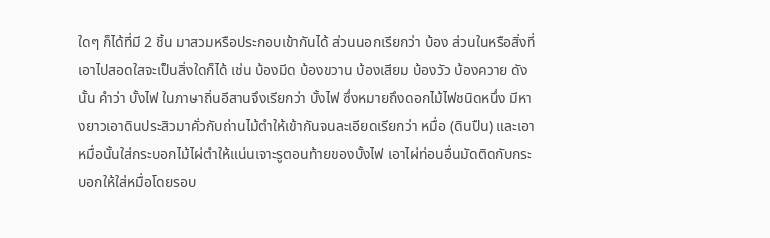ใดๆ ก็ได้ที่มี 2 ชิ้น มาสวมหรือประกอบเข้ากันได้ ส่วนนอกเรียกว่า บ้อง ส่วนในหรือสิ่งที่เอาไปสอดใสจะเป็นสิ่งใดก็ได้ เช่น บ้องมีด บ้องขวาน บ้องเสียม บ้องวัว บ้องควาย ดังนั้น คำว่า บั้งไฟ ในภาษาถิ่นอีสานจึงเรียกว่า บั้งไฟ ซึ่งหมายถึงดอกไม้ไฟชนิดหนึ่ง มีหางยาวเอาดินประสิวมาคั่วกับถ่านไม้ตำให้เข้ากันจนละเอียดเรียกว่า หมื่อ (ดินปืน) และเอาหมื่อนั้นใส่กระบอกไม้ไผ่ตำให้แน่นเจาะรูตอนท้ายของบั้งไฟ เอาไผ่ท่อนอื่นมัดติดกับกระบอกให้ใส่หมื่อโดยรอบ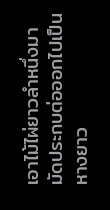เอาไม้ไผ่ยาวลำหนึ่งมามัดประกบต่อออกไปเป็นหางยาว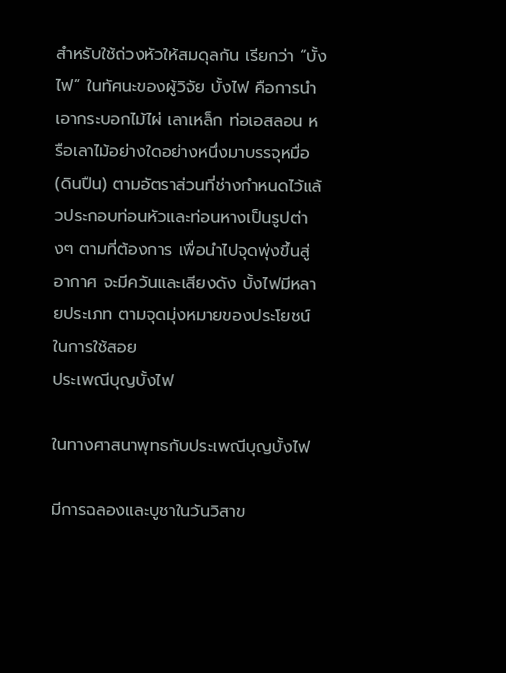สำหรับใช้ถ่วงหัวให้สมดุลกัน เรียกว่า “บั้งไฟ” ในทัศนะของผู้วิจัย บั้งไฟ คือการนำเอากระบอกไม้ไผ่ เลาเหล็ก ท่อเอสลอน หรือเลาไม้อย่างใดอย่างหนึ่งมาบรรจุหมื่อ (ดินปืน) ตามอัตราส่วนที่ช่างกำหนดไว้แล้วประกอบท่อนหัวและท่อนหางเป็นรูปต่างๆ ตามที่ต้องการ เพื่อนำไปจุดพุ่งขึ้นสู่อากาศ จะมีควันและเสียงดัง บั้งไฟมีหลายประเภท ตามจุดมุ่งหมายของประโยชน์ในการใช้สอย
ประเพณีบุญบั้งไฟ

ในทางศาสนาพุทธกับประเพณีบุญบั้งไฟ

มีการฉลองและบูชาในวันวิสาข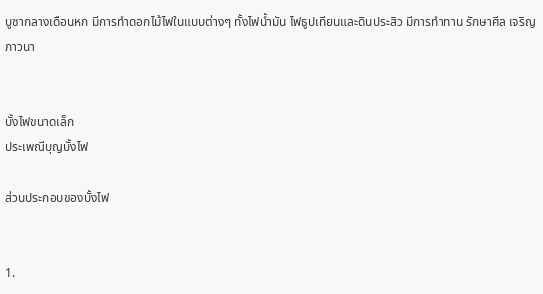บูชากลางเดือนหก มีการทำดอกไม้ไฟในแบบต่างๆ ทั้งไฟน้ำมัน ไฟธูปเทียนและดินประสิว มีการทำทาน รักษาศีล เจริญภาวนา


บั้งไฟขนาดเล็ก
ประเพณีบุญบั้งไฟ

ส่วนประกอบของบั้งไฟ


1.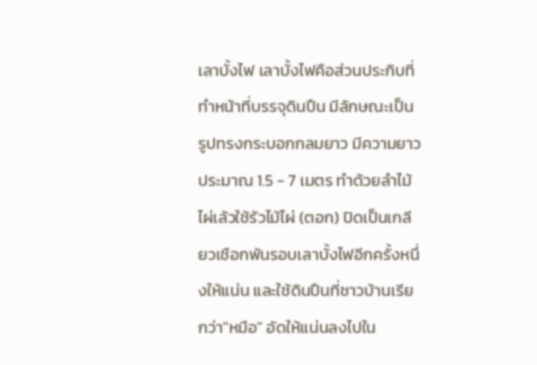เลาบั้งไฟ เลาบั้งไฟคือส่วนประกิบที่ทำหน้าที่บรรจุดินปืน มีลักษณะเป็นรูปทรงกระบอกกลมยาว มีความยาวประมาณ 1.5 - 7 เมตร ทำด้วยลำไม้ไผ่เล้วใช้ร้วไม้ไผ่ (ตอก) ปิดเป็นเกลียวเชือกพันรอบเลาบั้งไฟอีกครั้งหนึ่งให้แน่น และใช้ดินปืนที่ชาวบ้านเรียกว่า"หมือ" อัดให้แน่นลงไปใน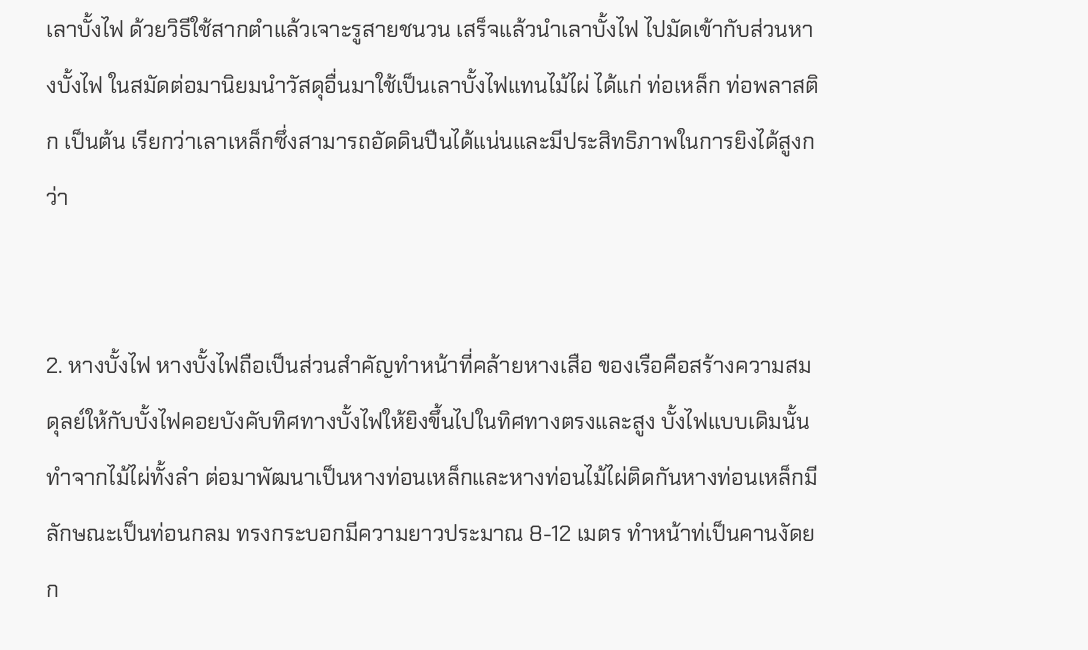เลาบั้งไฟ ด้วยวิธีใช้สากตำแล้วเจาะรูสายชนวน เสร็จแล้วนำเลาบั้งไฟ ไปมัดเข้ากับส่วนหางบั้งไฟ ในสมัดต่อมานิยมนำวัสดุอื่นมาใช้เป็นเลาบั้งไฟแทนไม้ไผ่ ได้แก่ ท่อเหล็ก ท่อพลาสติก เป็นต้น เรียกว่าเลาเหล็กซึ่งสามารถอัดดินปืนได้แน่นและมีประสิทธิภาพในการยิงได้สูงกว่า


2. หางบั้งไฟ หางบั้งไฟถือเป็นส่วนสำคัญทำหน้าที่คล้ายหางเสือ ของเรือคือสร้างความสมดุลย์ให้กับบั้งไฟคอยบังคับทิศทางบั้งไฟให้ยิงขึ้นไปในทิศทางตรงและสูง บั้งไฟแบบเดิมนั้น ทำจากไม้ไผ่ทั้งลำ ต่อมาพัฒนาเป็นหางท่อนเหล็กและหางท่อนไม้ไผ่ติดกันหางท่อนเหล็กมีลักษณะเป็นท่อนกลม ทรงกระบอกมีความยาวประมาณ 8-12 เมตร ทำหน้าท่เป็นคานงัดยก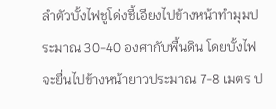ลำตัวบั้งไฟชูโด่งชี้เอียงไปข้างหน้าทำมุมประมาณ 30-40 องศากับพื้นดิน โดยบั้งไฟจะยื่นไปข้างหน้ายาวประมาณ 7-8 เมตร ป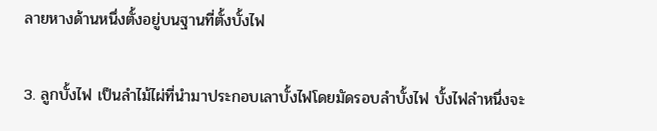ลายหางด้านหนึ่งตั้งอยู่บนฐานที่ตั้งบั้งไฟ

3. ลูกบั้งไฟ เป็นลำไม้ไผ่ที่นำมาประกอบเลาบั้งไฟโดยมัดรอบลำบั้งไฟ บั้งไฟลำหนึ่งจะ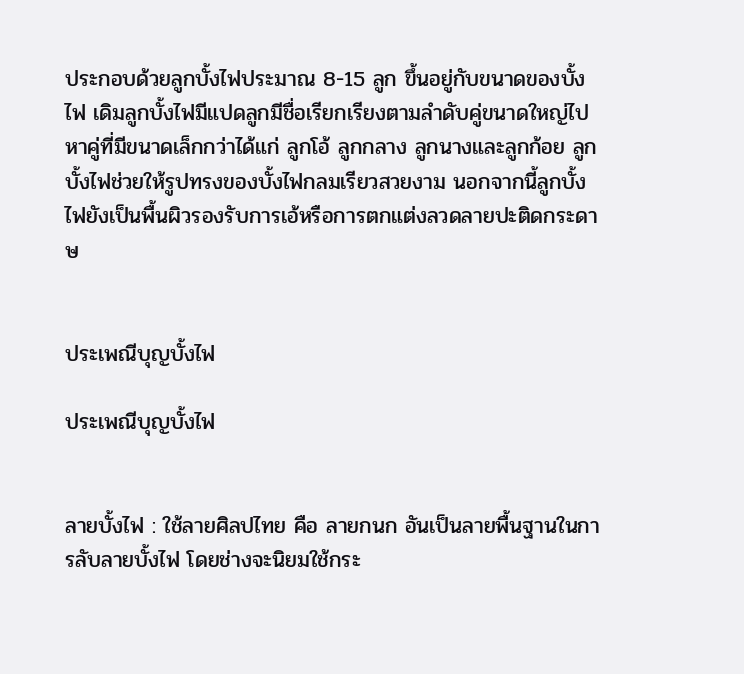ประกอบด้วยลูกบั้งไฟประมาณ 8-15 ลูก ขึ้นอยู่กับขนาดของบั้งไฟ เดิมลูกบั้งไฟมีแปดลูกมีชื่อเรียกเรียงตามลำดับคู่ขนาดใหญ่ไปหาคู่ที่มีขนาดเล็กกว่าได้แก่ ลูกโอ้ ลูกกลาง ลูกนางและลูกก้อย ลูกบั้งไฟช่วยให้รูปทรงของบั้งไฟกลมเรียวสวยงาม นอกจากนี้ลูกบั้งไฟยังเป็นพื้นผิวรองรับการเอ้หรือการตกแต่งลวดลายปะติดกระดาษ


ประเพณีบุญบั้งไฟ

ประเพณีบุญบั้งไฟ


ลายบั้งไฟ : ใช้ลายศิลปไทย คือ ลายกนก อันเป็นลายพื้นฐานในการลับลายบั้งไฟ โดยช่างจะนิยมใช้กระ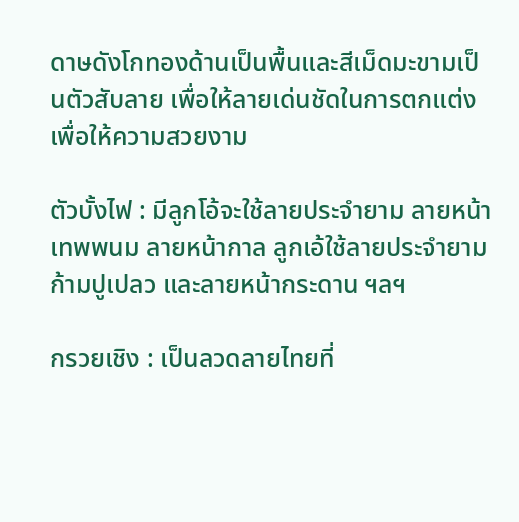ดาษดังโกทองด้านเป็นพื้นและสีเม็ดมะขามเป็นตัวสับลาย เพื่อให้ลายเด่นชัดในการตกแต่งเพื่อให้ความสวยงาม

ตัวบั้งไฟ : มีลูกโอ้จะใช้ลายประจำยาม ลายหน้าเทพพนม ลายหน้ากาล ลูกเอ้ใช้ลายประจำยาม ก้ามปูเปลว และลายหน้ากระดาน ฯลฯ

กรวยเชิง : เป็นลวดลายไทยที่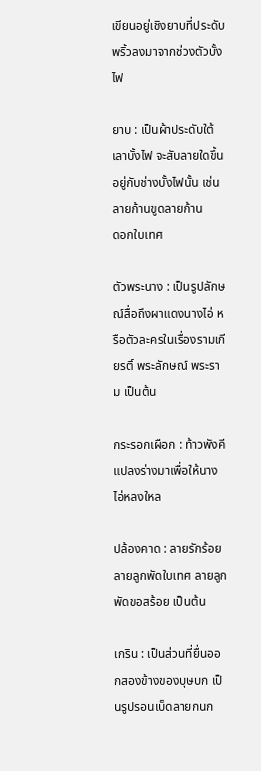เขียนอยู่เชิงยาบที่ประดับพริ้วลงมาจากช่วงตัวบั้งไฟ

ยาบ : เป็นผ้าประดับใต้เลาบั้งไฟ จะสับลายใดขึ้นอยู่กับช่างบั้งไฟนั้น เช่น ลายก้านขูดลายก้าน
ดอกใบเทศ

ตัวพระนาง : เป็นรูปลักษณ์สื่อถึงผาแดงนางไอ่ หรือตัวละครในเรื่องรามเกียรติ์ พระลักษณ์ พระราม เป็นต้น

กระรอกเผือก : ท้าวพังคี แปลงร่างมาเพื่อให้นางไอ่หลงใหล

ปล้องคาด : ลายรักร้อย ลายลูกพัดใบเทศ ลายลูกพัดขอสร้อย เป็นต้น

เกริน : เป็นส่วนที่ยื่นออกสองข้างของบุษบก เป็นรูปรอนเบ็ดลายกนก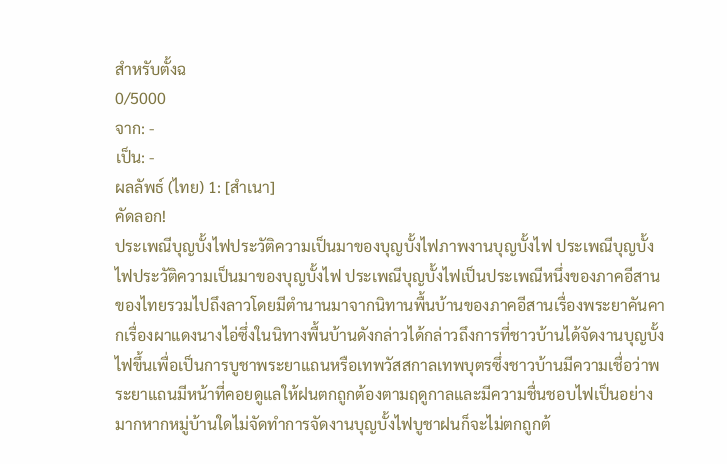สำหรับตั้งฉ
0/5000
จาก: -
เป็น: -
ผลลัพธ์ (ไทย) 1: [สำเนา]
คัดลอก!
ประเพณีบุญบั้งไฟประวัติความเป็นมาของบุญบั้งไฟภาพงานบุญบั้งไฟ ประเพณีบุญบั้งไฟประวัติความเป็นมาของบุญบั้งไฟ ประเพณีบุญบั้งไฟเป็นประเพณีหนึ่งของภาคอีสานของไทยรวมไปถึงลาวโดยมีตำนานมาจากนิทานพื้นบ้านของภาคอีสานเรื่องพระยาคันคากเรื่องผาแดงนางไอ่ซึ่งในนิทางพื้นบ้านดังกล่าวได้กล่าวถึงการที่ชาวบ้านได้จัดงานบุญบั้งไฟขึ้นเพื่อเป็นการบูชาพระยาแถนหรือเทพวัสสกาลเทพบุตรซึ่งชาวบ้านมีความเชื่อว่าพระยาแถนมีหน้าที่คอยดูแลให้ฝนตกถูกต้องตามฤดูกาลและมีความชื่นชอบไฟเป็นอย่างมากหากหมู่บ้านใดไม่จัดทำการจัดงานบุญบั้งไฟบูชาฝนก็จะไม่ตกถูกต้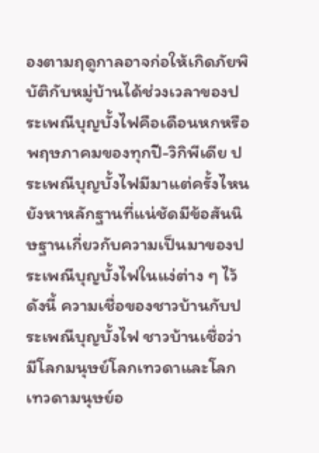องตามฤดูกาลอาจก่อให้เกิดภัยพิบัติกับหมู่บ้านได้ช่วงเวลาของประเพณีบุญบั้งไฟคือเดือนหกหรือพฤษภาคมของทุกปี-วิกิพีเดีย ประเพณีบุญบั้งไฟมีมาแต่ครั้งไหนยังหาหลักฐานที่แน่ชัดมีข้อสันนิษฐานเกี่ยวกับความเป็นมาของประเพณีบุญบั้งไฟในแง่ต่าง ๆ ไว้ดังนี้ ความเชื่อของชาวบ้านกับประเพณีบุญบั้งไฟ ชาวบ้านเชื่อว่ามีโลกมนุษย์โลกเทวดาและโลกเทวดามนุษย์อ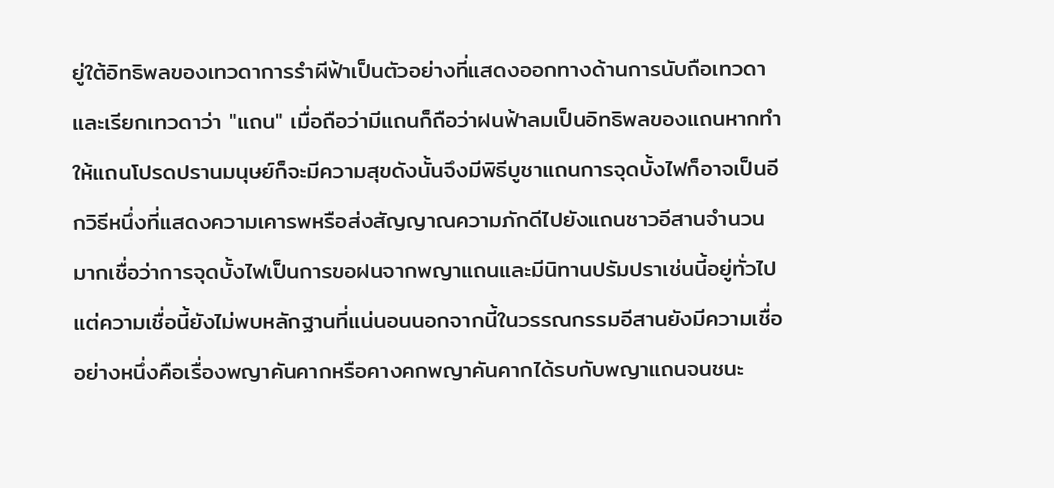ยู่ใต้อิทธิพลของเทวดาการรำผีฟ้าเป็นตัวอย่างที่แสดงออกทางด้านการนับถือเทวดาและเรียกเทวดาว่า "แถน" เมื่อถือว่ามีแถนก็ถือว่าฝนฟ้าลมเป็นอิทธิพลของแถนหากทำให้แถนโปรดปรานมนุษย์ก็จะมีความสุขดังนั้นจึงมีพิธีบูชาแถนการจุดบั้งไฟก็อาจเป็นอีกวิธีหนึ่งที่แสดงความเคารพหรือส่งสัญญาณความภักดีไปยังแถนชาวอีสานจำนวนมากเชื่อว่าการจุดบั้งไฟเป็นการขอฝนจากพญาแถนและมีนิทานปรัมปราเช่นนี้อยู่ทั่วไปแต่ความเชื่อนี้ยังไม่พบหลักฐานที่แน่นอนนอกจากนี้ในวรรณกรรมอีสานยังมีความเชื่ออย่างหนึ่งคือเรื่องพญาคันคากหรือคางคกพญาคันคากได้รบกับพญาแถนจนชนะ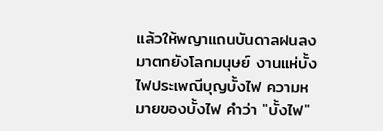แล้วให้พญาแถนบันดาลฝนลงมาตกยังโลกมนุษย์ งานแห่บั้งไฟประเพณีบุญบั้งไฟ ความหมายของบั้งไฟ คำว่า "บั้งไฟ"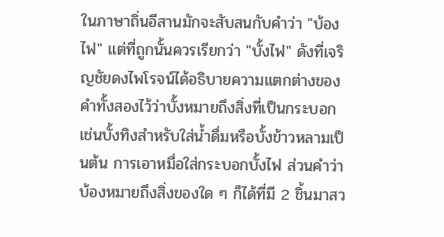ในภาษาถิ่นอีสานมักจะสับสนกับคำว่า "บ้องไฟ" แต่ที่ถูกนั้นควรเรียกว่า "บั้งไฟ" ดังที่เจริญชัยดงไพโรจน์ได้อธิบายความแตกต่างของคำทั้งสองไว้ว่าบั้งหมายถึงสิ่งที่เป็นกระบอกเช่นบั้งทิงสำหรับใส่น้ำดื่มหรือบั้งข้าวหลามเป็นต้น การเอาหมื่อใส่กระบอกบั้งไฟ ส่วนคำว่าบ้องหมายถึงสิ่งของใด ๆ ก็ได้ที่มี 2 ชิ้นมาสว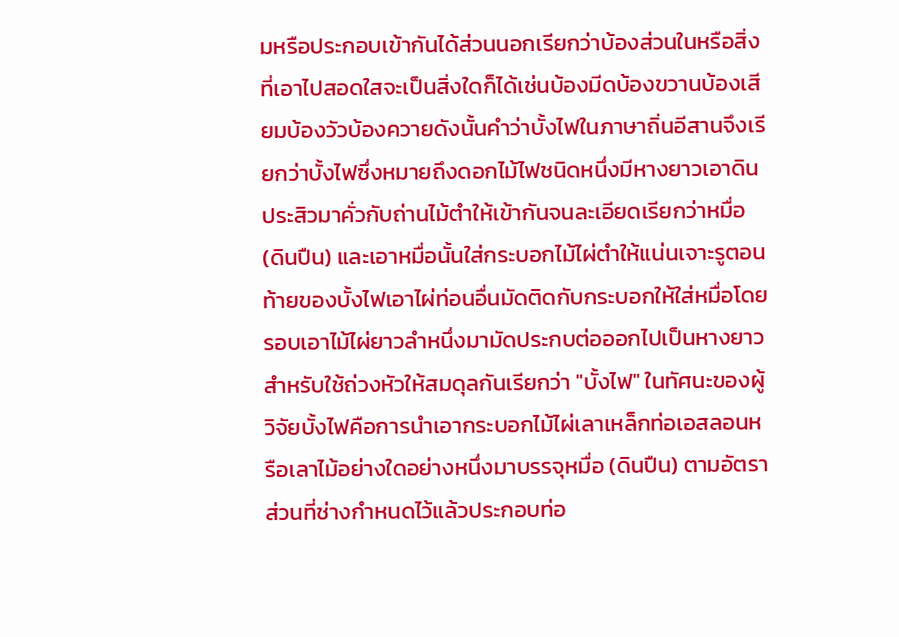มหรือประกอบเข้ากันได้ส่วนนอกเรียกว่าบ้องส่วนในหรือสิ่งที่เอาไปสอดใสจะเป็นสิ่งใดก็ได้เช่นบ้องมีดบ้องขวานบ้องเสียมบ้องวัวบ้องควายดังนั้นคำว่าบั้งไฟในภาษาถิ่นอีสานจึงเรียกว่าบั้งไฟซึ่งหมายถึงดอกไม้ไฟชนิดหนึ่งมีหางยาวเอาดินประสิวมาคั่วกับถ่านไม้ตำให้เข้ากันจนละเอียดเรียกว่าหมื่อ (ดินปืน) และเอาหมื่อนั้นใส่กระบอกไม้ไผ่ตำให้แน่นเจาะรูตอนท้ายของบั้งไฟเอาไผ่ท่อนอื่นมัดติดกับกระบอกให้ใส่หมื่อโดยรอบเอาไม้ไผ่ยาวลำหนึ่งมามัดประกบต่อออกไปเป็นหางยาวสำหรับใช้ถ่วงหัวให้สมดุลกันเรียกว่า "บั้งไฟ" ในทัศนะของผู้วิจัยบั้งไฟคือการนำเอากระบอกไม้ไผ่เลาเหล็กท่อเอสลอนหรือเลาไม้อย่างใดอย่างหนึ่งมาบรรจุหมื่อ (ดินปืน) ตามอัตราส่วนที่ช่างกำหนดไว้แล้วประกอบท่อ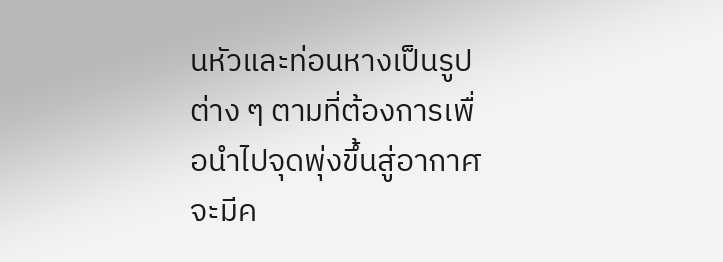นหัวและท่อนหางเป็นรูปต่าง ๆ ตามที่ต้องการเพื่อนำไปจุดพุ่งขึ้นสู่อากาศจะมีค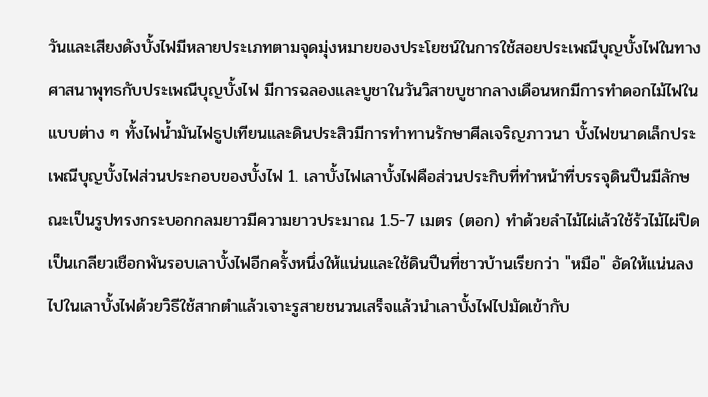วันและเสียงดังบั้งไฟมีหลายประเภทตามจุดมุ่งหมายของประโยชน์ในการใช้สอยประเพณีบุญบั้งไฟในทางศาสนาพุทธกับประเพณีบุญบั้งไฟ มีการฉลองและบูชาในวันวิสาขบูชากลางเดือนหกมีการทำดอกไม้ไฟในแบบต่าง ๆ ทั้งไฟน้ำมันไฟธูปเทียนและดินประสิวมีการทำทานรักษาศีลเจริญภาวนา บั้งไฟขนาดเล็กประเพณีบุญบั้งไฟส่วนประกอบของบั้งไฟ 1. เลาบั้งไฟเลาบั้งไฟคือส่วนประกิบที่ทำหน้าที่บรรจุดินปืนมีลักษณะเป็นรูปทรงกระบอกกลมยาวมีความยาวประมาณ 1.5-7 เมตร (ตอก) ทำด้วยลำไม้ไผ่เล้วใช้ร้วไม้ไผ่ปิดเป็นเกลียวเชือกพันรอบเลาบั้งไฟอีกครั้งหนึ่งให้แน่นและใช้ดินปืนที่ชาวบ้านเรียกว่า "หมือ" อัดให้แน่นลงไปในเลาบั้งไฟด้วยวิธีใช้สากตำแล้วเจาะรูสายชนวนเสร็จแล้วนำเลาบั้งไฟไปมัดเข้ากับ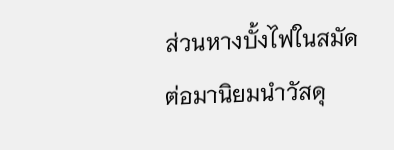ส่วนหางบั้งไฟในสมัดต่อมานิยมนำวัสดุ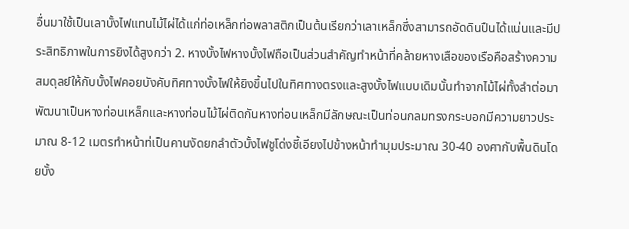อื่นมาใช้เป็นเลาบั้งไฟแทนไม้ไผ่ได้แก่ท่อเหล็กท่อพลาสติกเป็นต้นเรียกว่าเลาเหล็กซึ่งสามารถอัดดินปืนได้แน่นและมีประสิทธิภาพในการยิงได้สูงกว่า 2. หางบั้งไฟหางบั้งไฟถือเป็นส่วนสำคัญทำหน้าที่คล้ายหางเสือของเรือคือสร้างความสมดุลย์ให้กับบั้งไฟคอยบังคับทิศทางบั้งไฟให้ยิงขึ้นไปในทิศทางตรงและสูงบั้งไฟแบบเดิมนั้นทำจากไม้ไผ่ทั้งลำต่อมาพัฒนาเป็นหางท่อนเหล็กและหางท่อนไม้ไผ่ติดกันหางท่อนเหล็กมีลักษณะเป็นท่อนกลมทรงกระบอกมีความยาวประมาณ 8-12 เมตรทำหน้าท่เป็นคานงัดยกลำตัวบั้งไฟชูโด่งชี้เอียงไปข้างหน้าทำมุมประมาณ 30-40 องศากับพื้นดินโดยบั้ง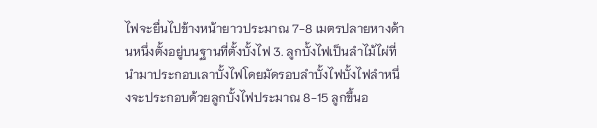ไฟจะยื่นไปข้างหน้ายาวประมาณ 7-8 เมตรปลายหางด้านหนึ่งตั้งอยู่บนฐานที่ตั้งบั้งไฟ 3. ลูกบั้งไฟเป็นลำไม้ไผ่ที่นำมาประกอบเลาบั้งไฟโดยมัดรอบลำบั้งไฟบั้งไฟลำหนึ่งจะประกอบด้วยลูกบั้งไฟประมาณ 8-15 ลูกขึ้นอ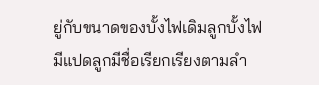ยู่กับขนาดของบั้งไฟเดิมลูกบั้งไฟมีแปดลูกมีชื่อเรียกเรียงตามลำ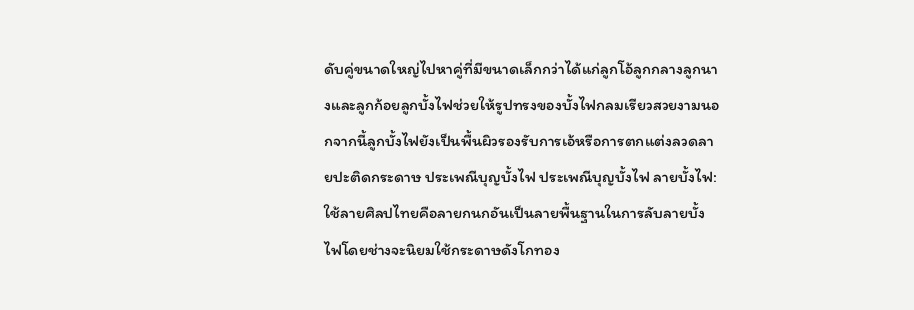ดับคู่ขนาดใหญ่ไปหาคู่ที่มีขนาดเล็กกว่าได้แก่ลูกโอ้ลูกกลางลูกนางและลูกก้อยลูกบั้งไฟช่วยให้รูปทรงของบั้งไฟกลมเรียวสวยงามนอกจากนี้ลูกบั้งไฟยังเป็นพื้นผิวรองรับการเอ้หรือการตกแต่งลวดลายปะติดกระดาษ ประเพณีบุญบั้งไฟ ประเพณีบุญบั้งไฟ ลายบั้งไฟ: ใช้ลายศิลปไทยคือลายกนกอันเป็นลายพื้นฐานในการลับลายบั้งไฟโดยช่างจะนิยมใช้กระดาษดังโกทอง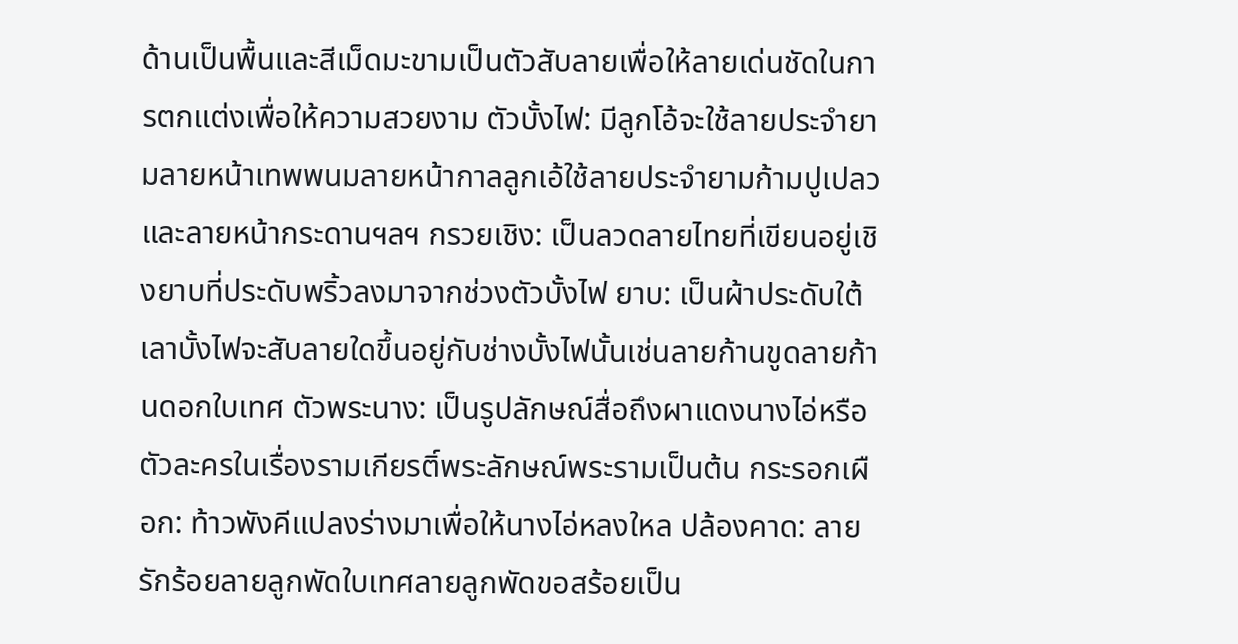ด้านเป็นพื้นและสีเม็ดมะขามเป็นตัวสับลายเพื่อให้ลายเด่นชัดในการตกแต่งเพื่อให้ความสวยงาม ตัวบั้งไฟ: มีลูกโอ้จะใช้ลายประจำยามลายหน้าเทพพนมลายหน้ากาลลูกเอ้ใช้ลายประจำยามก้ามปูเปลวและลายหน้ากระดานฯลฯ กรวยเชิง: เป็นลวดลายไทยที่เขียนอยู่เชิงยาบที่ประดับพริ้วลงมาจากช่วงตัวบั้งไฟ ยาบ: เป็นผ้าประดับใต้เลาบั้งไฟจะสับลายใดขึ้นอยู่กับช่างบั้งไฟนั้นเช่นลายก้านขูดลายก้านดอกใบเทศ ตัวพระนาง: เป็นรูปลักษณ์สื่อถึงผาแดงนางไอ่หรือตัวละครในเรื่องรามเกียรติ์พระลักษณ์พระรามเป็นต้น กระรอกเผือก: ท้าวพังคีแปลงร่างมาเพื่อให้นางไอ่หลงใหล ปล้องคาด: ลายรักร้อยลายลูกพัดใบเทศลายลูกพัดขอสร้อยเป็น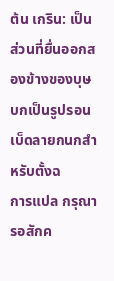ต้น เกริน: เป็นส่วนที่ยื่นออกสองข้างของบุษบกเป็นรูปรอนเบ็ดลายกนกสำหรับตั้งฉ
การแปล กรุณารอสักค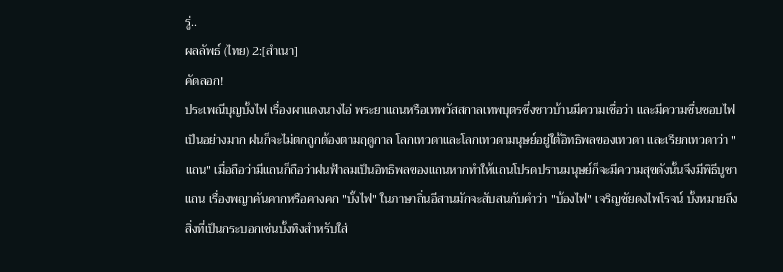รู่..
ผลลัพธ์ (ไทย) 2:[สำเนา]
คัดลอก!
ประเพณีบุญบั้งไฟ เรื่องผาแดงนางไอ่ พระยาแถนหรือเทพวัสสกาลเทพบุตรซึ่งชาวบ้านมีความเชื่อว่า และมีความชื่นชอบไฟเป็นอย่างมาก ฝนก็จะไม่ตกถูกต้องตามฤดูกาล โลกเทวดาและโลกเทวดามนุษย์อยู่ใต้อิทธิพลของเทวดา และเรียกเทวดาว่า "แถน" เมื่อถือว่ามีแถนก็ถือว่าฝนฟ้าลมเป็นอิทธิพลของแถนหากทำให้แถนโปรดปรานมนุษย์ก็จะมีความสุขดังนั้นจึงมีพิธีบูชาแถน เรื่องพญาคันคากหรือคางคก "บั้งไฟ" ในภาษาถิ่นอีสานมักจะสับสนกับคำว่า "บ้องไฟ" เจริญชัยดงไพโรจน์ บั้งหมายถึงสิ่งที่เป็นกระบอกเช่นบั้งทิงสำหรับใส่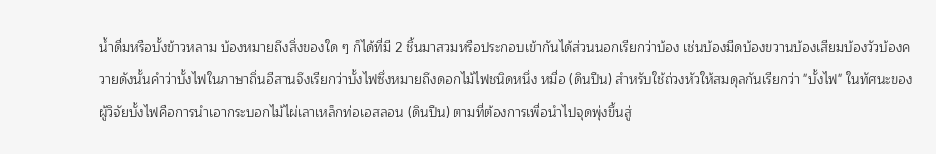น้ำดื่มหรือบั้งข้าวหลาม บ้องหมายถึงสิ่งของใด ๆ ก็ได้ที่มี 2 ชิ้นมาสวมหรือประกอบเข้ากันได้ส่วนนอกเรียกว่าบ้อง เช่นบ้องมีดบ้องขวานบ้องเสียมบ้องวัวบ้องควายดังนั้นคำว่าบั้งไฟในภาษาถิ่นอีสานจึงเรียกว่าบั้งไฟซึ่งหมายถึงดอกไม้ไฟชนิดหนึ่ง หมื่อ (ดินปืน) สำหรับใช้ถ่วงหัวให้สมดุลกันเรียกว่า "บั้งไฟ" ในทัศนะของผู้วิจัยบั้งไฟคือการนำเอากระบอกไม้ไผ่เลาเหล็กท่อเอสลอน (ดินปืน) ตามที่ต้องการเพื่อนำไปจุดพุ่งขึ้นสู่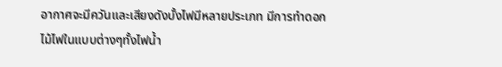อากาศจะมีควันและเสียงดังบั้งไฟมีหลายประเภท มีการทำดอกไม้ไฟในแบบต่างๆทั้งไฟน้ำ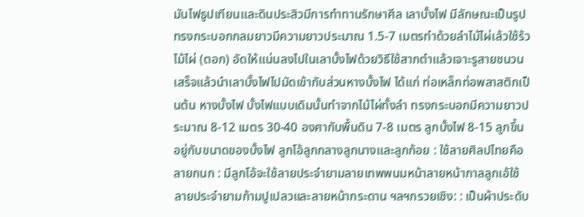มันไฟธูปเทียนและดินประสิวมีการทำทานรักษาศีล เลาบั้งไฟ มีลักษณะเป็นรูปทรงกระบอกกลมยาวมีความยาวประมาณ 1.5-7 เมตรทำด้วยลำไม้ไผ่เล้วใช้ร้วไม้ไผ่ (ตอก) อัดให้แน่นลงไปในเลาบั้งไฟด้วยวิธีใช้สากตำแล้วเจาะรูสายชนวนเสร็จแล้วนำเลาบั้งไฟไปมัดเข้ากับส่วนหางบั้งไฟ ได้แก่ ท่อเหล็กท่อพลาสติกเป็นต้น หางบั้งไฟ บั้งไฟแบบเดิมนั้นทำจากไม้ไผ่ทั้งลำ ทรงกระบอกมีความยาวประมาณ 8-12 เมตร 30-40 องศากับพื้นดิน 7-8 เมตร ลูกบั้งไฟ 8-15 ลูกขึ้นอยู่กับขนาดของบั้งไฟ ลูกโอ้ลูกกลางลูกนางและลูกก้อย : ใช้ลายศิลปไทยคือลายกนก : มีลูกโอ้จะใช้ลายประจำยามลายเทพพนมหน้าลายหน้ากาลลูกเอ้ใช้ลายประจำยามก้ามปูเปลวและลายหน้ากระดาน ฯลฯกรวยเชิง: : เป็นผ้าประดับ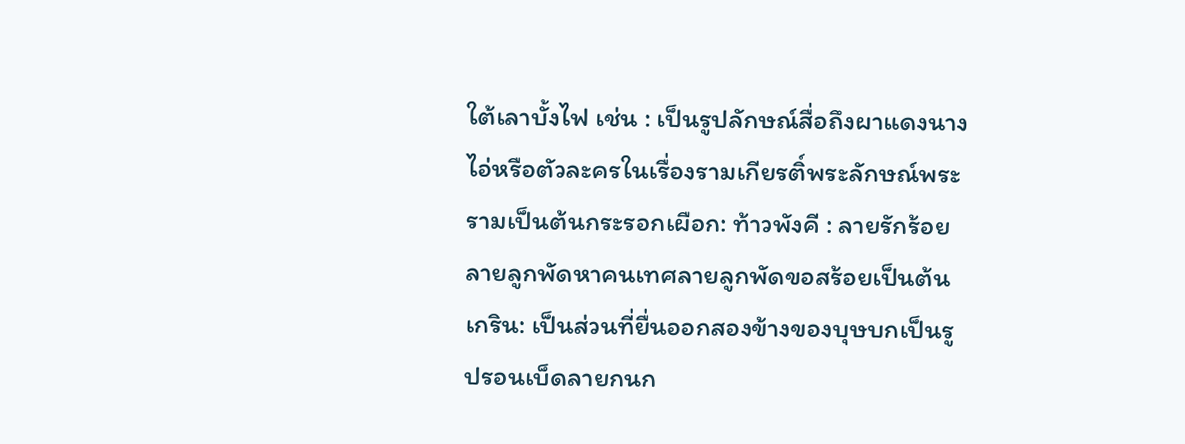ใต้เลาบั้งไฟ เช่น : เป็นรูปลักษณ์สื่อถึงผาแดงนางไอ่หรือตัวละครในเรื่องรามเกียรติ์พระลักษณ์พระรามเป็นต้นกระรอกเผือก: ท้าวพังคี : ลายรักร้อยลายลูกพัดหาคนเทศลายลูกพัดขอสร้อยเป็นต้นเกริน: เป็นส่วนที่ยื่นออกสองข้างของบุษบกเป็นรูปรอนเบ็ดลายกนก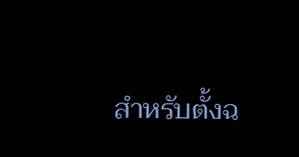สำหรับตั้งฉ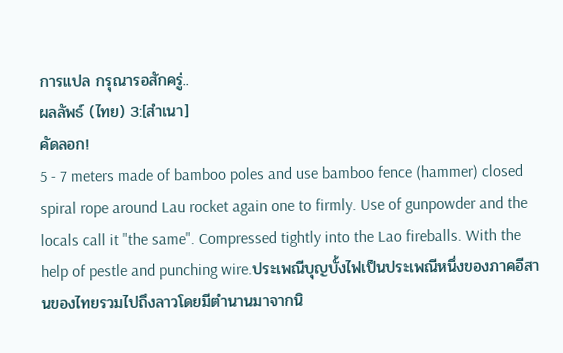การแปล กรุณารอสักครู่..
ผลลัพธ์ (ไทย) 3:[สำเนา]
คัดลอก!
5 - 7 meters made of bamboo poles and use bamboo fence (hammer) closed spiral rope around Lau rocket again one to firmly. Use of gunpowder and the locals call it "the same". Compressed tightly into the Lao fireballs. With the help of pestle and punching wire.ประเพณีบุญบั้งไฟเป็นประเพณีหนึ่งของภาคอีสานของไทยรวมไปถึงลาวโดยมีตำนานมาจากนิ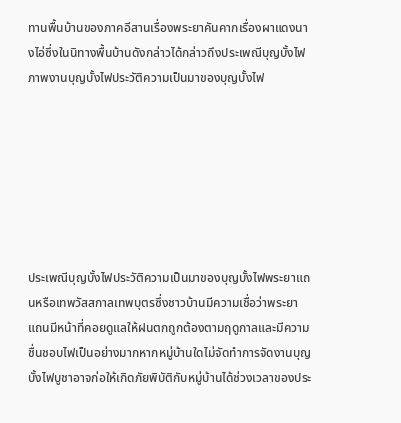ทานพื้นบ้านของภาคอีสานเรื่องพระยาคันคากเรื่องผาแดงนางไอ่ซึ่งในนิทางพื้นบ้านดังกล่าวได้กล่าวถึงประเพณีบุญบั้งไฟภาพงานบุญบั้งไฟประวัติความเป็นมาของบุญบั้งไฟ







ประเพณีบุญบั้งไฟประวัติความเป็นมาของบุญบั้งไฟพระยาแถนหรือเทพวัสสกาลเทพบุตรซึ่งชาวบ้านมีความเชื่อว่าพระยาแถนมีหน้าที่คอยดูแลให้ฝนตกถูกต้องตามฤดูกาลและมีความชื่นชอบไฟเป็นอย่างมากหากหมู่บ้านใดไม่จัดทำการจัดงานบุญบั้งไฟบูชาอาจก่อให้เกิดภัยพิบัติกับหมู่บ้านได้ช่วงเวลาของประ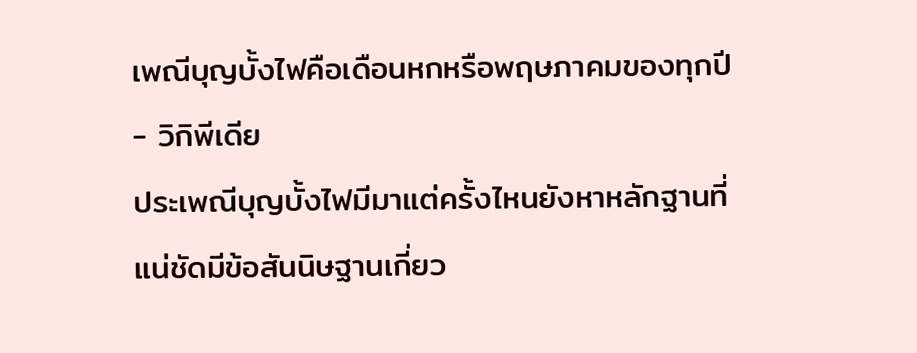เพณีบุญบั้งไฟคือเดือนหกหรือพฤษภาคมของทุกปี
- วิกิพีเดีย
ประเพณีบุญบั้งไฟมีมาแต่ครั้งไหนยังหาหลักฐานที่แน่ชัดมีข้อสันนิษฐานเกี่ยว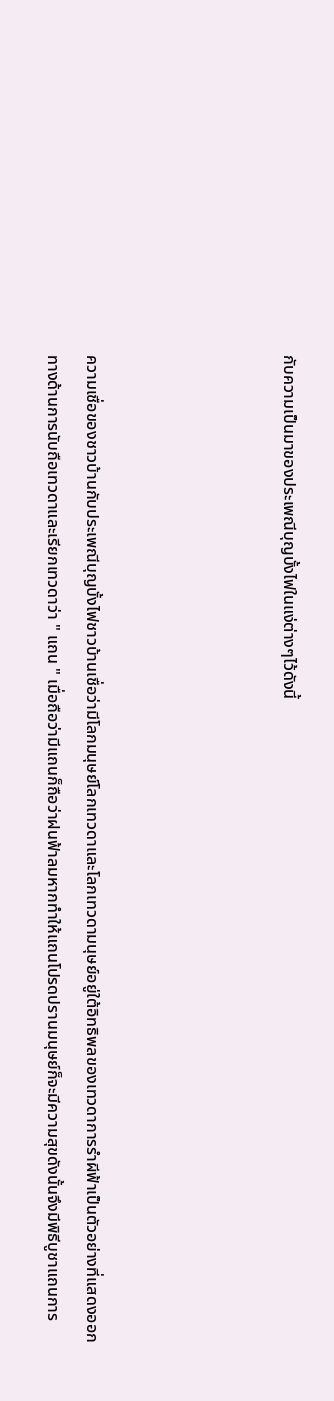กับความเป็นมาของประเพณีบุญบั้งไฟในแง่ต่างๆไว้ดังนี้




ความเชื่อของชาวบ้านกับประเพณีบุญบั้งไฟชาวบ้านเชื่อว่ามีโลกมนุษย์โลกเทวดาและโลกเทวดามนุษย์อยู่ใต้อิทธิพลของเทวดาการรำผีฟ้าเป็นตัวอย่างที่แสดงออกทางด้านการนับถือเทวดาและเรียกเทวดาว่า " แถน " เมื่อถือว่ามีแถนก็ถือว่าฝนฟ้าลมหากทำให้แถนโปรดปรานมนุษย์ก็จะมีความสุขดังนั้นจึงมีพิธีบูชาแถนการ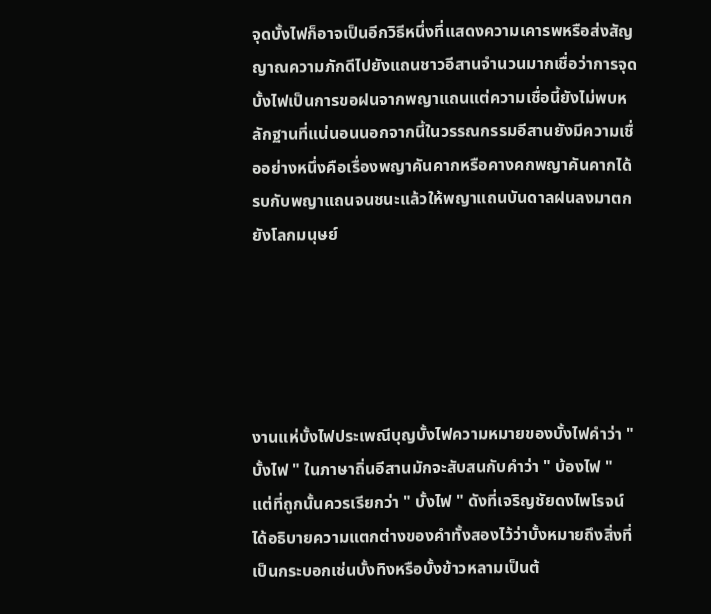จุดบั้งไฟก็อาจเป็นอีกวิธีหนึ่งที่แสดงความเคารพหรือส่งสัญญาณความภักดีไปยังแถนชาวอีสานจำนวนมากเชื่อว่าการจุดบั้งไฟเป็นการขอฝนจากพญาแถนแต่ความเชื่อนี้ยังไม่พบหลักฐานที่แน่นอนนอกจากนี้ในวรรณกรรมอีสานยังมีความเชื่ออย่างหนึ่งคือเรื่องพญาคันคากหรือคางคกพญาคันคากได้รบกับพญาแถนจนชนะแล้วให้พญาแถนบันดาลฝนลงมาตกยังโลกมนุษย์





งานแห่บั้งไฟประเพณีบุญบั้งไฟความหมายของบั้งไฟคำว่า " บั้งไฟ " ในภาษาถิ่นอีสานมักจะสับสนกับคำว่า " บ้องไฟ " แต่ที่ถูกนั้นควรเรียกว่า " บั้งไฟ " ดังที่เจริญชัยดงไพโรจน์ได้อธิบายความแตกต่างของคำทั้งสองไว้ว่าบั้งหมายถึงสิ่งที่เป็นกระบอกเช่นบั้งทิงหรือบั้งข้าวหลามเป็นต้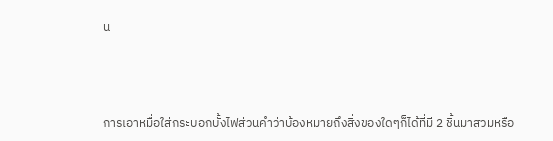น



การเอาหมื่อใส่กระบอกบั้งไฟส่วนคำว่าบ้องหมายถึงสิ่งของใดๆก็ได้ที่มี 2 ชิ้นมาสวมหรือ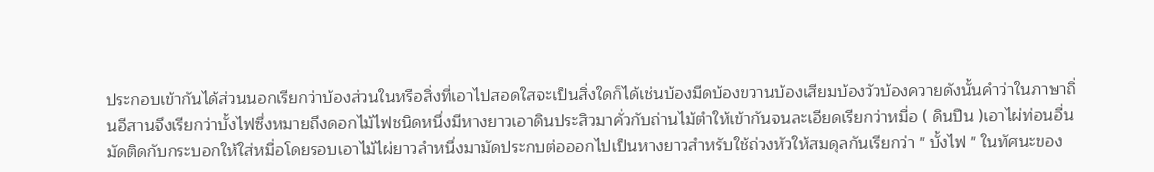ประกอบเข้ากันได้ส่วนนอกเรียกว่าบ้องส่วนในหรือสิ่งที่เอาไปสอดใสจะเป็นสิ่งใดก็ได้เช่นบ้องมีดบ้องขวานบ้องเสียมบ้องวัวบ้องควายดังนั้นคำว่าในภาษาถิ่นอีสานจึงเรียกว่าบั้งไฟซึ่งหมายถึงดอกไม้ไฟชนิดหนึ่งมีหางยาวเอาดินประสิวมาคั่วกับถ่านไม้ตำให้เข้ากันจนละเอียดเรียกว่าหมื่อ ( ดินปืน )เอาไผ่ท่อนอื่นมัดติดกับกระบอกให้ใส่หมื่อโดยรอบเอาไม้ไผ่ยาวลำหนึ่งมามัดประกบต่อออกไปเป็นหางยาวสำหรับใช้ถ่วงหัวให้สมดุลกันเรียกว่า " บั้งไฟ " ในทัศนะของ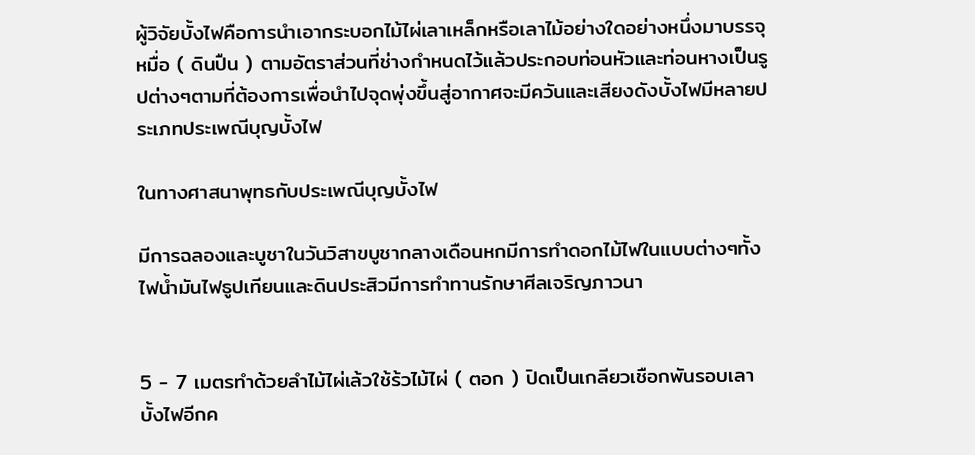ผู้วิจัยบั้งไฟคือการนำเอากระบอกไม้ไผ่เลาเหล็กหรือเลาไม้อย่างใดอย่างหนึ่งมาบรรจุหมื่อ ( ดินปืน ) ตามอัตราส่วนที่ช่างกำหนดไว้แล้วประกอบท่อนหัวและท่อนหางเป็นรูปต่างๆตามที่ต้องการเพื่อนำไปจุดพุ่งขึ้นสู่อากาศจะมีควันและเสียงดังบั้งไฟมีหลายประเภทประเพณีบุญบั้งไฟ

ในทางศาสนาพุทธกับประเพณีบุญบั้งไฟ

มีการฉลองและบูชาในวันวิสาขบูชากลางเดือนหกมีการทำดอกไม้ไฟในแบบต่างๆทั้งไฟน้ำมันไฟธูปเทียนและดินประสิวมีการทำทานรักษาศีลเจริญภาวนา


5 - 7 เมตรทำด้วยลำไม้ไผ่เล้วใช้ร้วไม้ไผ่ ( ตอก ) ปิดเป็นเกลียวเชือกพันรอบเลาบั้งไฟอีกค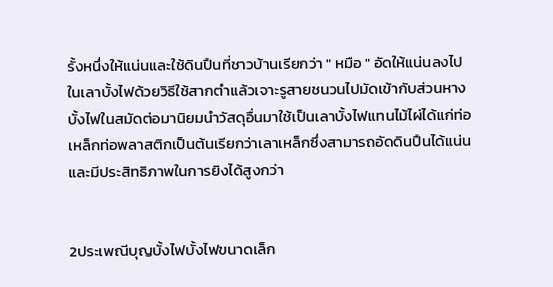รั้งหนึ่งให้แน่นและใช้ดินปืนที่ชาวบ้านเรียกว่า " หมือ " อัดให้แน่นลงไปในเลาบั้งไฟด้วยวิธีใช้สากตำแล้วเจาะรูสายชนวนไปมัดเข้ากับส่วนหางบั้งไฟในสมัดต่อมานิยมนำวัสดุอื่นมาใช้เป็นเลาบั้งไฟแทนไม้ไผ่ได้แก่ท่อเหล็กท่อพลาสติกเป็นต้นเรียกว่าเลาเหล็กซึ่งสามารถอัดดินปืนได้แน่นและมีประสิทธิภาพในการยิงได้สูงกว่า


2ประเพณีบุญบั้งไฟบั้งไฟขนาดเล็ก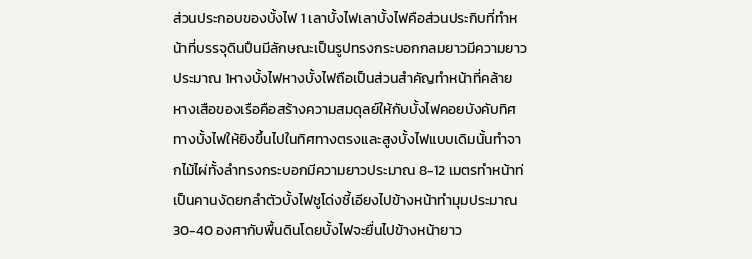ส่วนประกอบของบั้งไฟ 1 เลาบั้งไฟเลาบั้งไฟคือส่วนประกิบที่ทำหน้าที่บรรจุดินปืนมีลักษณะเป็นรูปทรงกระบอกกลมยาวมีความยาวประมาณ 1หางบั้งไฟหางบั้งไฟถือเป็นส่วนสำคัญทำหน้าที่คล้ายหางเสือของเรือคือสร้างความสมดุลย์ให้กับบั้งไฟคอยบังคับทิศทางบั้งไฟให้ยิงขึ้นไปในทิศทางตรงและสูงบั้งไฟแบบเดิมนั้นทำจากไม้ไผ่ทั้งลำทรงกระบอกมีความยาวประมาณ 8-12 เมตรทำหน้าท่เป็นคานงัดยกลำตัวบั้งไฟชูโด่งชี้เอียงไปข้างหน้าทำมุมประมาณ 30-40 องศากับพื้นดินโดยบั้งไฟจะยื่นไปข้างหน้ายาว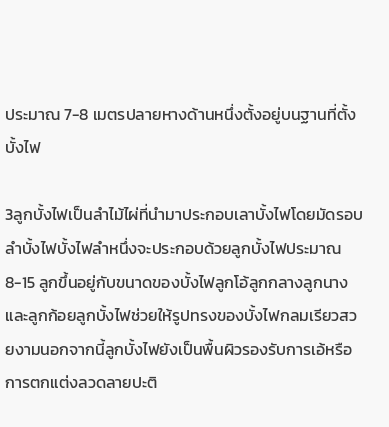ประมาณ 7-8 เมตรปลายหางด้านหนึ่งตั้งอยู่บนฐานที่ตั้งบั้งไฟ

3ลูกบั้งไฟเป็นลำไม้ไผ่ที่นำมาประกอบเลาบั้งไฟโดยมัดรอบลำบั้งไฟบั้งไฟลำหนึ่งจะประกอบด้วยลูกบั้งไฟประมาณ 8-15 ลูกขึ้นอยู่กับขนาดของบั้งไฟลูกโอ้ลูกกลางลูกนางและลูกก้อยลูกบั้งไฟช่วยให้รูปทรงของบั้งไฟกลมเรียวสวยงามนอกจากนี้ลูกบั้งไฟยังเป็นพื้นผิวรองรับการเอ้หรือการตกแต่งลวดลายปะติ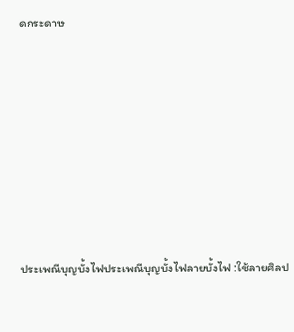ดกระดาษ







ประเพณีบุญบั้งไฟประเพณีบุญบั้งไฟลายบั้งไฟ :ใช้ลายศิลป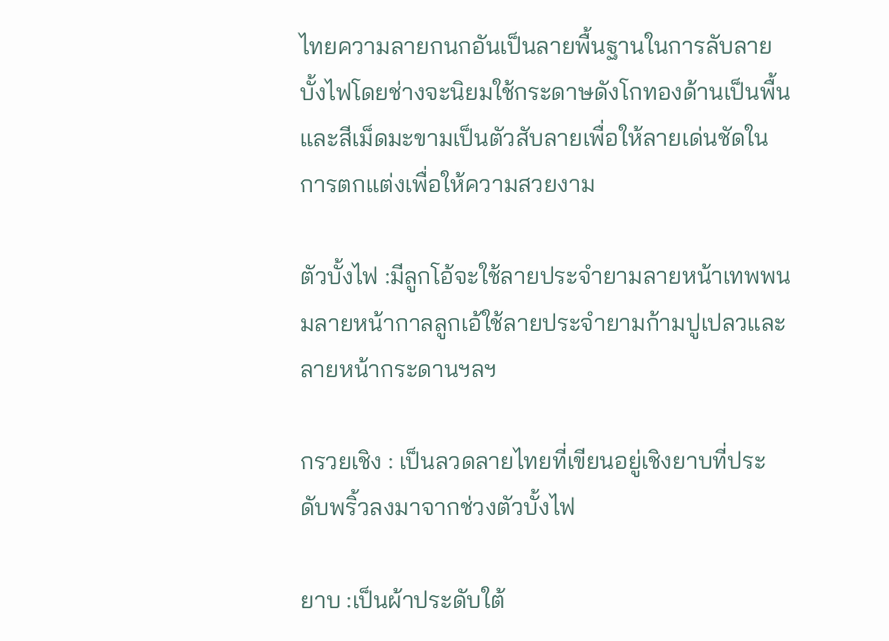ไทยความลายกนกอันเป็นลายพื้นฐานในการลับลายบั้งไฟโดยช่างจะนิยมใช้กระดาษดังโกทองด้านเป็นพื้นและสีเม็ดมะขามเป็นตัวสับลายเพื่อให้ลายเด่นชัดในการตกแต่งเพื่อให้ความสวยงาม

ตัวบั้งไฟ :มีลูกโอ้จะใช้ลายประจำยามลายหน้าเทพพนมลายหน้ากาลลูกเอ้ใช้ลายประจำยามก้ามปูเปลวและลายหน้ากระดานฯลฯ

กรวยเชิง : เป็นลวดลายไทยที่เขียนอยู่เชิงยาบที่ประดับพริ้วลงมาจากช่วงตัวบั้งไฟ

ยาบ :เป็นผ้าประดับใต้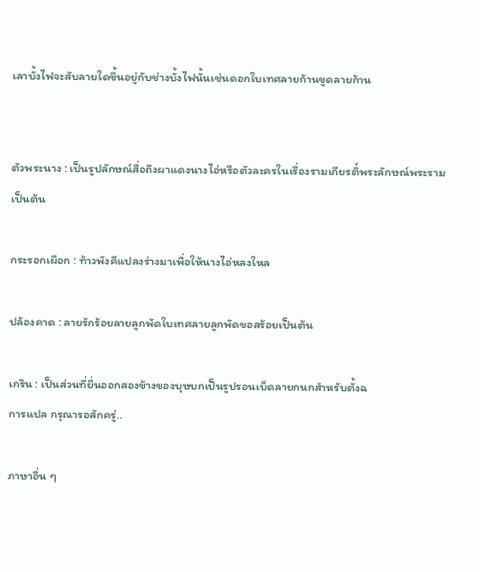เลาบั้งไฟจะสับลายใดขึ้นอยู่กับช่างบั้งไฟนั้นเช่นดอกใบเทศลายก้านขูดลายก้าน


ตัวพระนาง : เป็นรูปลักษณ์สื่อถึงผาแดงนางไอ่หรือตัวละครในเรื่องรามเกียรติ์พระลักษณ์พระรามเป็นต้น

กระรอกเผือก : ท้าวพังคีแปลงร่างมาเพื่อให้นางไอ่หลงใหล

ปล้องคาด : ลายรักร้อยลายลูกพัดใบเทศลายลูกพัดขอสร้อยเป็นต้น

เกริน : เป็นส่วนที่ยื่นออกสองข้างของบุษบกเป็นรูปรอนเบ็ดลายกนกสำหรับตั้งฉ
การแปล กรุณารอสักครู่..

ภาษาอื่น ๆ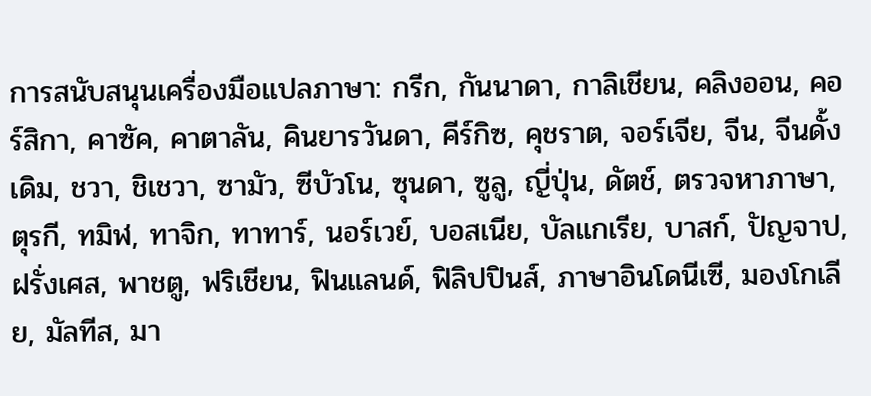การสนับสนุนเครื่องมือแปลภาษา: กรีก, กันนาดา, กาลิเชียน, คลิงออน, คอร์สิกา, คาซัค, คาตาลัน, คินยารวันดา, คีร์กิซ, คุชราต, จอร์เจีย, จีน, จีนดั้งเดิม, ชวา, ชิเชวา, ซามัว, ซีบัวโน, ซุนดา, ซูลู, ญี่ปุ่น, ดัตช์, ตรวจหาภาษา, ตุรกี, ทมิฬ, ทาจิก, ทาทาร์, นอร์เวย์, บอสเนีย, บัลแกเรีย, บาสก์, ปัญจาป, ฝรั่งเศส, พาชตู, ฟริเชียน, ฟินแลนด์, ฟิลิปปินส์, ภาษาอินโดนีเซี, มองโกเลีย, มัลทีส, มา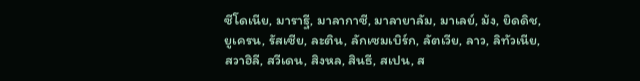ซีโดเนีย, มาราฐี, มาลากาซี, มาลายาลัม, มาเลย์, ม้ง, ยิดดิช, ยูเครน, รัสเซีย, ละติน, ลักเซมเบิร์ก, ลัตเวีย, ลาว, ลิทัวเนีย, สวาฮิลี, สวีเดน, สิงหล, สินธี, สเปน, ส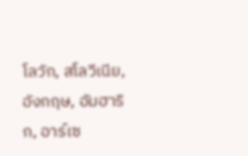โลวัก, สโลวีเนีย, อังกฤษ, อัมฮาริก, อาร์เซ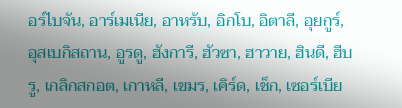อร์ไบจัน, อาร์เมเนีย, อาหรับ, อิกโบ, อิตาลี, อุยกูร์, อุสเบกิสถาน, อูรดู, ฮังการี, ฮัวซา, ฮาวาย, ฮินดี, ฮีบรู, เกลิกสกอต, เกาหลี, เขมร, เคิร์ด, เช็ก, เซอร์เบีย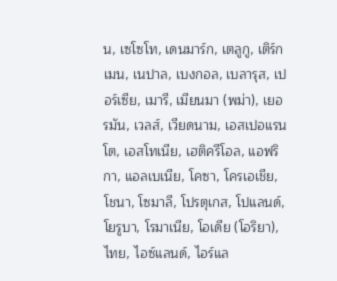น, เซโซโท, เดนมาร์ก, เตลูกู, เติร์กเมน, เนปาล, เบงกอล, เบลารุส, เปอร์เซีย, เมารี, เมียนมา (พม่า), เยอรมัน, เวลส์, เวียดนาม, เอสเปอแรนโต, เอสโทเนีย, เฮติครีโอล, แอฟริกา, แอลเบเนีย, โคซา, โครเอเชีย, โชนา, โซมาลี, โปรตุเกส, โปแลนด์, โยรูบา, โรมาเนีย, โอเดีย (โอริยา), ไทย, ไอซ์แลนด์, ไอร์แล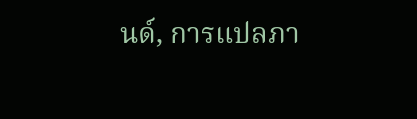นด์, การแปลภา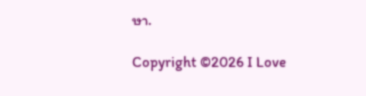ษา.

Copyright ©2026 I Love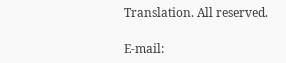Translation. All reserved.

E-mail: